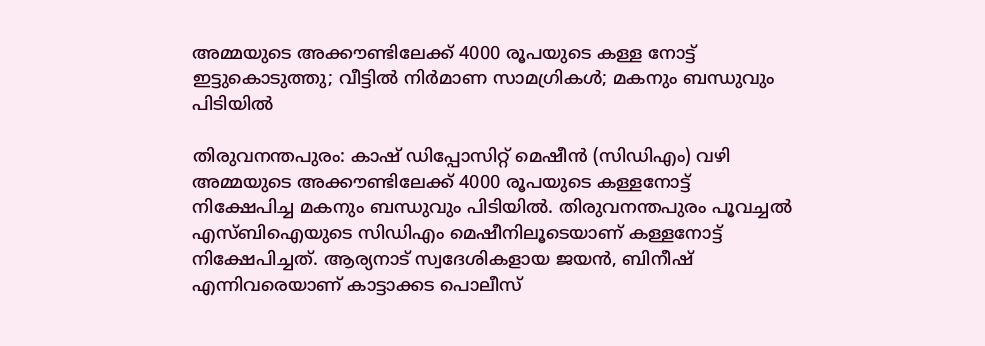അമ്മയുടെ അക്കൗണ്ടിലേക്ക് 4000 രൂപയുടെ കള്ള നോട്ട് ഇട്ടുകൊടുത്തു; വീട്ടില്‍ നിര്‍മാണ സാമഗ്രികള്‍; മകനും ബന്ധുവും പിടിയില്‍

തിരുവനന്തപുരം: കാഷ് ഡിപ്പോസിറ്റ് മെഷീന്‍ (സിഡിഎം) വഴി അമ്മയുടെ അക്കൗണ്ടിലേക്ക് 4000 രൂപയുടെ കള്ളനോട്ട് നിക്ഷേപിച്ച മകനും ബന്ധുവും പിടിയില്‍. തിരുവനന്തപുരം പൂവച്ചല്‍ എസ്ബിഐയുടെ സിഡിഎം മെഷീനിലൂടെയാണ് കള്ളനോട്ട് നിക്ഷേപിച്ചത്. ആര്യനാട് സ്വദേശികളായ ജയന്‍, ബിനീഷ് എന്നിവരെയാണ് കാട്ടാക്കട പൊലീസ്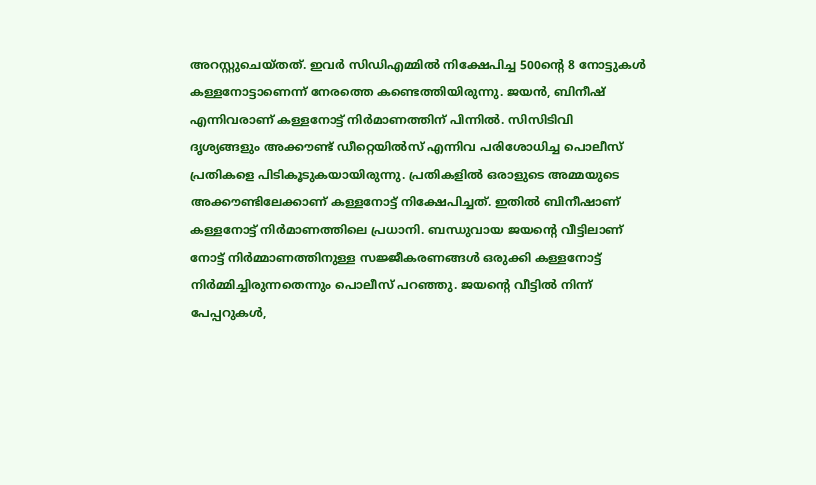അറസ്റ്റുചെയ്തത്. ഇവര്‍ സിഡിഎമ്മില്‍ നിക്ഷേപിച്ച 500ന്റെ 8 നോട്ടുകള്‍ കള്ളനോട്ടാണെന്ന് നേരത്തെ കണ്ടെത്തിയിരുന്നു. ജയന്‍, ബിനീഷ് എന്നിവരാണ് കള്ളനോട്ട് നിര്‍മാണത്തിന് പിന്നില്‍. സിസിടിവി ദൃശ്യങ്ങളും അക്കൗണ്ട് ഡീറ്റെയില്‍സ് എന്നിവ പരിശോധിച്ച പൊലീസ് പ്രതികളെ പിടികൂടുകയായിരുന്നു. പ്രതികളില്‍ ഒരാളുടെ അമ്മയുടെ അക്കൗണ്ടിലേക്കാണ് കള്ളനോട്ട് നിക്ഷേപിച്ചത്. ഇതില്‍ ബിനീഷാണ് കള്ളനോട്ട് നിര്‍മാണത്തിലെ പ്രധാനി. ബന്ധുവായ ജയന്റെ വീട്ടിലാണ് നോട്ട് നിര്‍മ്മാണത്തിനുള്ള സജ്ജീകരണങ്ങള്‍ ഒരുക്കി കള്ളനോട്ട് നിര്‍മ്മിച്ചിരുന്നതെന്നും പൊലീസ് പറഞ്ഞു. ജയന്റെ വീട്ടില്‍ നിന്ന് പേപ്പറുകള്‍,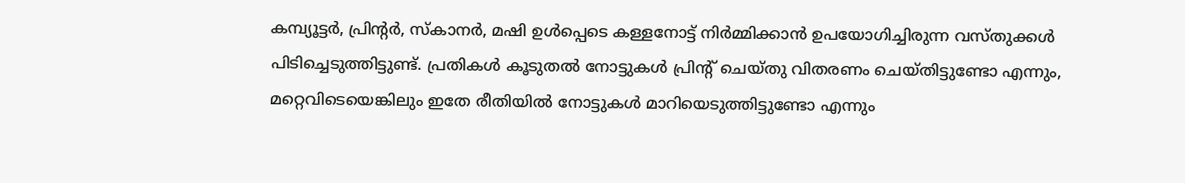കമ്പ്യൂട്ടര്‍, പ്രിന്റര്‍, സ്‌കാനര്‍, മഷി ഉള്‍പ്പെടെ കള്ളനോട്ട് നിര്‍മ്മിക്കാന്‍ ഉപയോഗിച്ചിരുന്ന വസ്തുക്കള്‍ പിടിച്ചെടുത്തിട്ടുണ്ട്. പ്രതികള്‍ കൂടുതല്‍ നോട്ടുകള്‍ പ്രിന്റ് ചെയ്തു വിതരണം ചെയ്തിട്ടുണ്ടോ എന്നും, മറ്റെവിടെയെങ്കിലും ഇതേ രീതിയില്‍ നോട്ടുകള്‍ മാറിയെടുത്തിട്ടുണ്ടോ എന്നും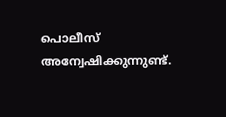പൊലീസ് അന്വേഷിക്കുന്നുണ്ട്.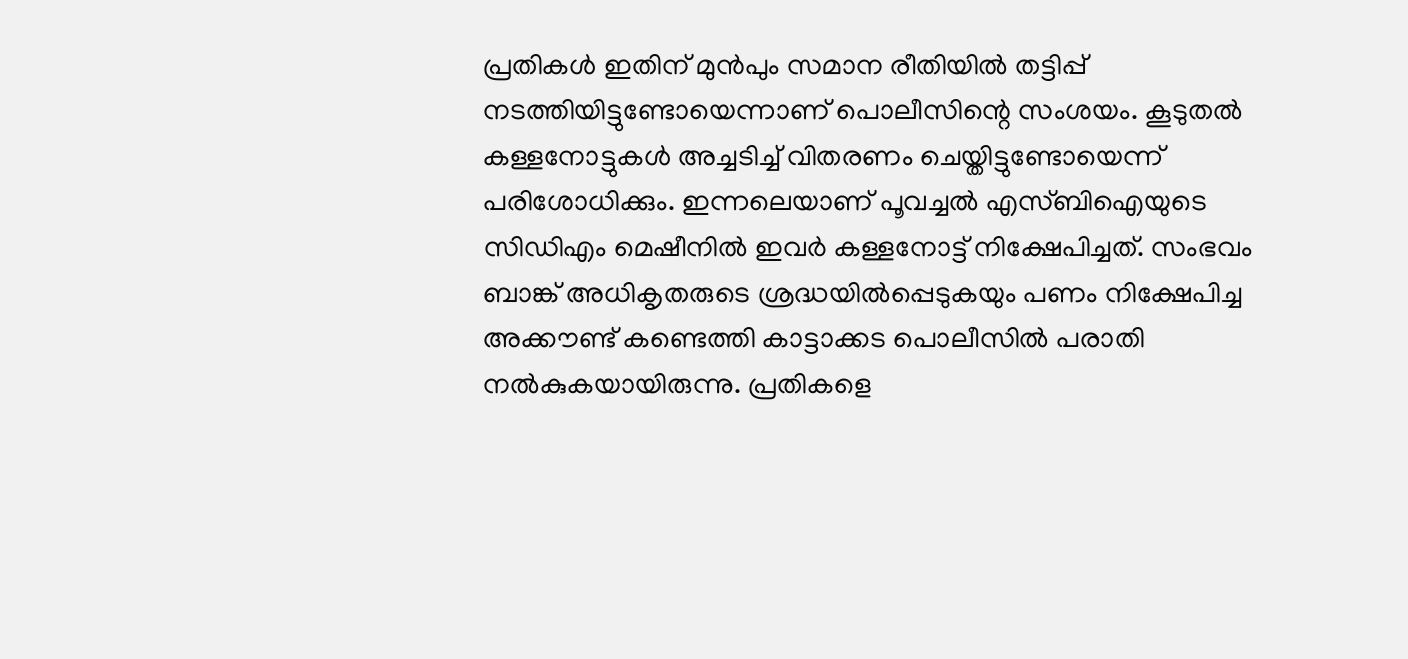പ്രതികള്‍ ഇതിന് മുന്‍പും സമാന രീതിയില്‍ തട്ടിപ്പ് നടത്തിയിട്ടുണ്ടോയെന്നാണ് പൊലീസിന്റെ സംശയം. കൂടുതല്‍ കള്ളനോട്ടുകള്‍ അച്ചടിച്ച് വിതരണം ചെയ്തിട്ടുണ്ടോയെന്ന് പരിശോധിക്കും. ഇന്നലെയാണ് പൂവച്ചല്‍ എസ്ബിഐയുടെ സിഡിഎം മെഷീനില്‍ ഇവര്‍ കള്ളനോട്ട് നിക്ഷേപിച്ചത്. സംഭവം ബാങ്ക് അധികൃതരുടെ ശ്രദ്ധയില്‍പ്പെടുകയും പണം നിക്ഷേപിച്ച അക്കൗണ്ട് കണ്ടെത്തി കാട്ടാക്കട പൊലീസില്‍ പരാതി നല്‍കുകയായിരുന്നു. പ്രതികളെ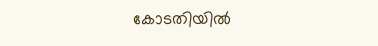കോടതിയില്‍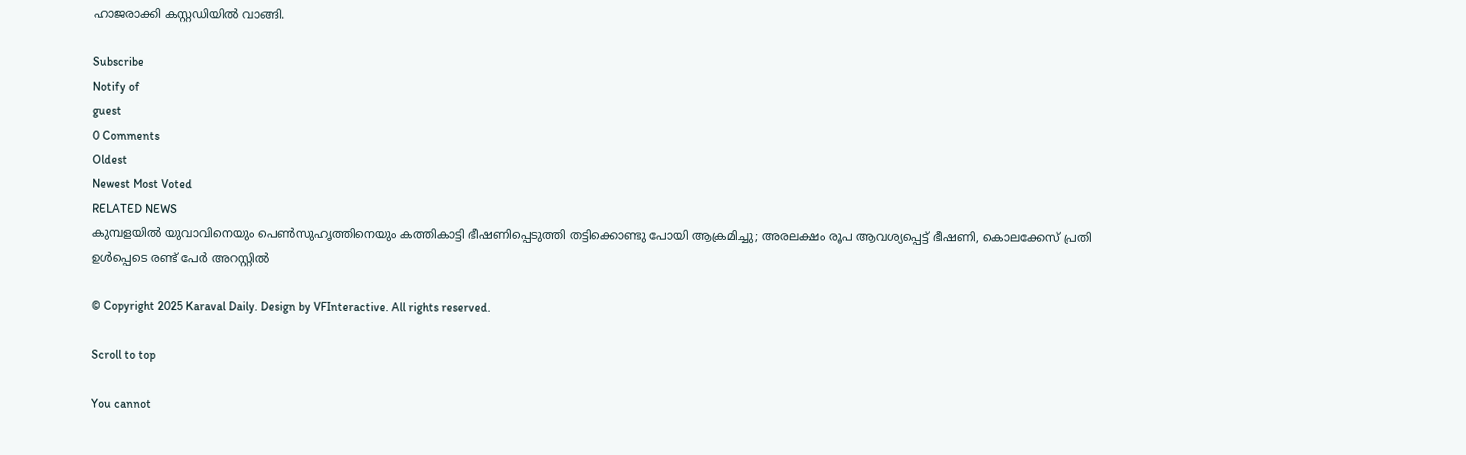ഹാജരാക്കി കസ്റ്റഡിയില്‍ വാങ്ങി.

Subscribe
Notify of
guest
0 Comments
Oldest
Newest Most Voted
RELATED NEWS
കുമ്പളയില്‍ യുവാവിനെയും പെണ്‍സുഹൃത്തിനെയും കത്തികാട്ടി ഭീഷണിപ്പെടുത്തി തട്ടിക്കൊണ്ടു പോയി ആക്രമിച്ചു; അരലക്ഷം രൂപ ആവശ്യപ്പെട്ട് ഭീഷണി, കൊലക്കേസ് പ്രതി ഉള്‍പ്പെടെ രണ്ട് പേര്‍ അറസ്റ്റില്‍

© Copyright 2025 Karaval Daily. Design by VFInteractive. All rights reserved.

Scroll to top

You cannot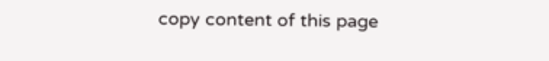copy content of this page